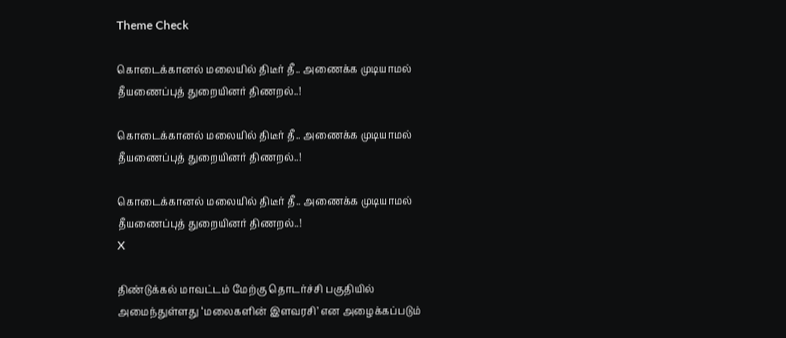Theme Check

கொடைக்கானல் மலையில் திடீர் தீ.. அணைக்க முடியாமல் தீயணைப்புத் துறையினர் திணறல்..!

கொடைக்கானல் மலையில் திடீர் தீ.. அணைக்க முடியாமல் தீயணைப்புத் துறையினர் திணறல்..!

கொடைக்கானல் மலையில் திடீர் தீ.. அணைக்க முடியாமல் தீயணைப்புத் துறையினர் திணறல்..!
X

திண்டுக்கல் மாவட்டம் மேற்கு தொடர்ச்சி பகுதியில் அமைந்துள்ளது ‘மலைகளின் இளவரசி’ என அழைக்கப்படும்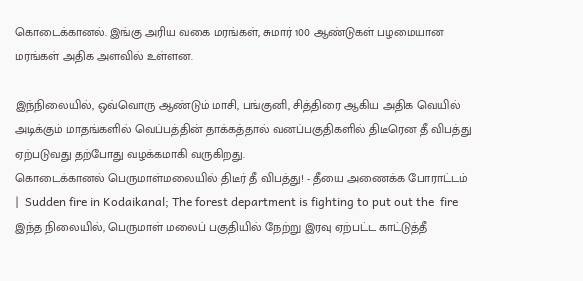கொடைக்கானல். இங்கு அரிய வகை மரங்கள், சுமார் 100 ஆண்டுகள் பழமையான மரங்கள் அதிக அளவில் உள்ளன.

இந்நிலையில், ஒவ்வொரு ஆண்டும் மாசி, பங்குனி, சித்திரை ஆகிய அதிக வெயில் அடிக்கும் மாதங்களில் வெப்பத்தின் தாக்கத்தால் வனப்பகுதிகளில் திடீரென தீ விபத்து ஏற்படுவது தற்போது வழக்கமாகி வருகிறது.
கொடைக்கானல் பெருமாள்மலையில் திடீர் தீ விபத்து! - தீயை அணைக்க போராட்டம் |  Sudden fire in Kodaikanal; The forest department is fighting to put out the  fire
இந்த நிலையில், பெருமாள் மலைப் பகுதியில் நேற்று இரவு ஏற்பட்ட காட்டுத்தீ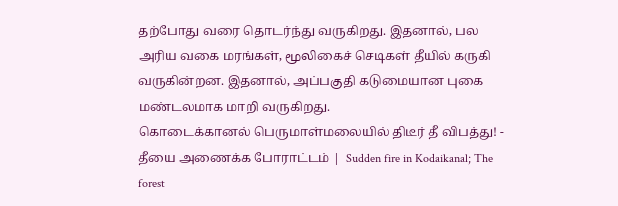தற்போது வரை தொடர்ந்து வருகிறது. இதனால், பல அரிய வகை மரங்கள், மூலிகைச் செடிகள் தீயில் கருகி வருகின்றன. இதனால், அப்பகுதி கடுமையான புகை மண்டலமாக மாறி வருகிறது.
கொடைக்கானல் பெருமாள்மலையில் திடீர் தீ விபத்து! - தீயை அணைக்க போராட்டம் |  Sudden fire in Kodaikanal; The forest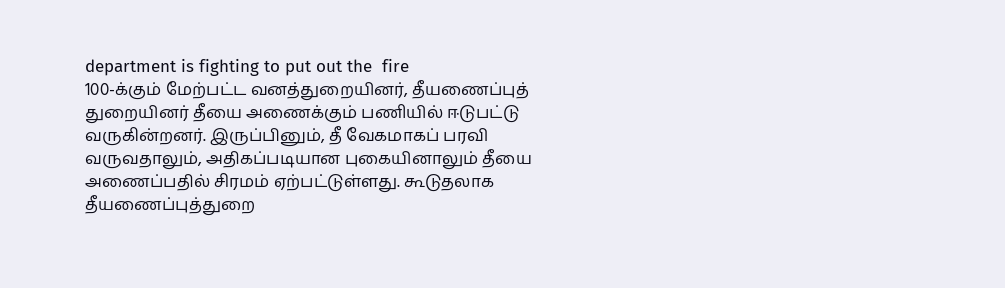department is fighting to put out the  fire
100-க்கும் மேற்பட்ட வனத்துறையினர், தீயணைப்புத் துறையினர் தீயை அணைக்கும் பணியில் ஈடுபட்டு வருகின்றனர். இருப்பினும், தீ வேகமாகப் பரவி வருவதாலும், அதிகப்படியான புகையினாலும் தீயை அணைப்பதில் சிரமம் ஏற்பட்டுள்ளது. கூடுதலாக தீயணைப்புத்துறை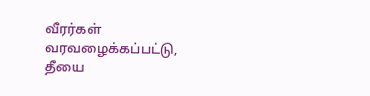வீரர்கள் வரவழைக்கப்பட்டு, தீயை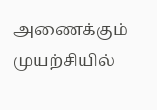அணைக்கும் முயற்சியில்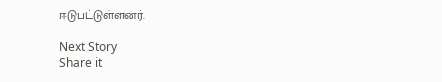ஈடுபட்டுள்ளனர்.

Next Story
Share it